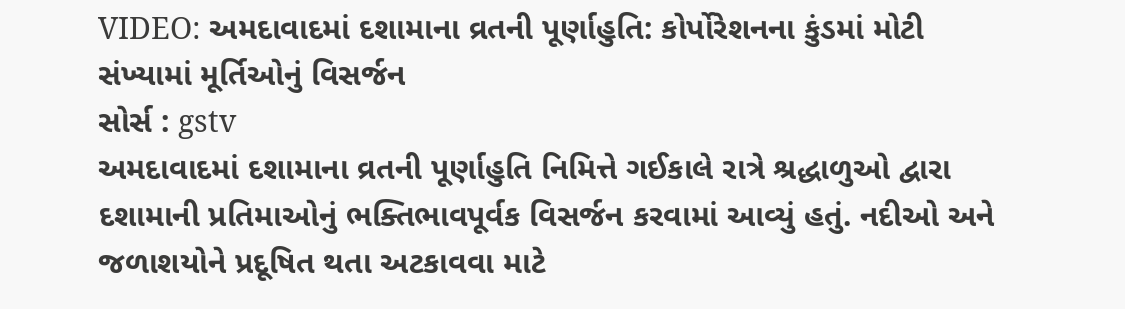VIDEO: અમદાવાદમાં દશામાના વ્રતની પૂર્ણાહુતિ: કોર્પોરેશનના કુંડમાં મોટી સંખ્યામાં મૂર્તિઓનું વિસર્જન
સોર્સ : gstv
અમદાવાદમાં દશામાના વ્રતની પૂર્ણાહુતિ નિમિત્તે ગઈકાલે રાત્રે શ્રદ્ધાળુઓ દ્વારા દશામાની પ્રતિમાઓનું ભક્તિભાવપૂર્વક વિસર્જન કરવામાં આવ્યું હતું. નદીઓ અને જળાશયોને પ્રદૂષિત થતા અટકાવવા માટે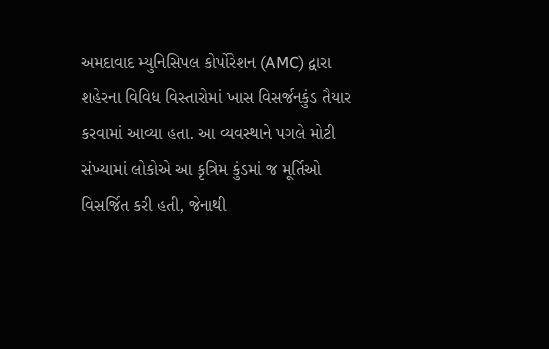અમદાવાદ મ્યુનિસિપલ કોર્પોરેશન (AMC) દ્વારા શહેરના વિવિધ વિસ્તારોમાં ખાસ વિસર્જનકુંડ તૈયાર કરવામાં આવ્યા હતા. આ વ્યવસ્થાને પગલે મોટી સંખ્યામાં લોકોએ આ કૃત્રિમ કુંડમાં જ મૂર્તિઓ વિસર્જિત કરી હતી, જેનાથી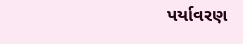પર્યાવરણ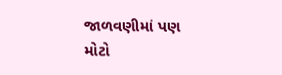જાળવણીમાં પણ મોટો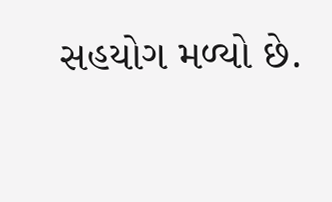સહયોગ મળ્યો છે.